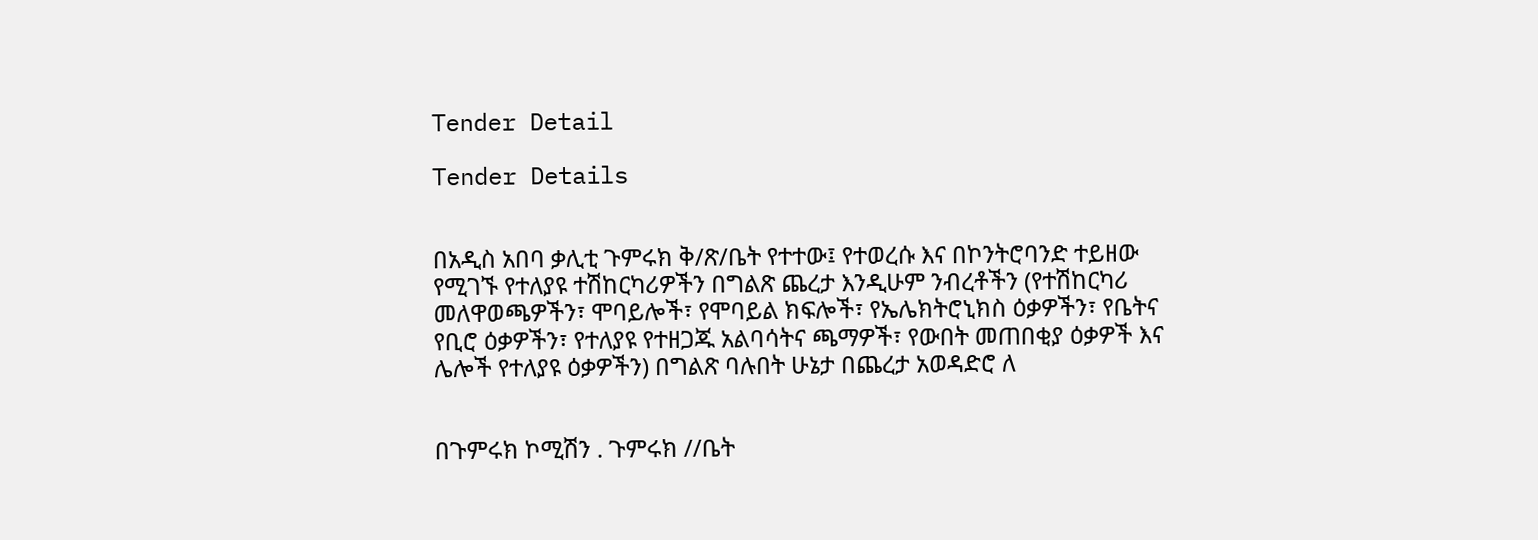Tender Detail

Tender Details


በአዲስ አበባ ቃሊቲ ጉምሩክ ቅ/ጽ/ቤት የተተው፤ የተወረሱ እና በኮንትሮባንድ ተይዘው የሚገኙ የተለያዩ ተሽከርካሪዎችን በግልጽ ጨረታ እንዲሁም ንብረቶችን (የተሽከርካሪ መለዋወጫዎችን፣ ሞባይሎች፣ የሞባይል ክፍሎች፣ የኤሌክትሮኒክስ ዕቃዎችን፣ የቤትና የቢሮ ዕቃዎችን፣ የተለያዩ የተዘጋጁ አልባሳትና ጫማዎች፣ የውበት መጠበቂያ ዕቃዎች እና ሌሎች የተለያዩ ዕቃዎችን) በግልጽ ባሉበት ሁኔታ በጨረታ አወዳድሮ ለ


በጉምሩክ ኮሚሽን . ጉምሩክ //ቤት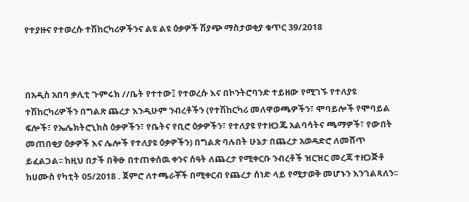የተያዙና የተወረሱ ተሽከርካሪዎችንና ልዩ ልዩ ዕቃዎች ሽያጭ ማስታወቂያ ቁጥር 39/2018



በአዲስ አበባ ቃሊቲ ጉምሩክ //ቤት የተተው፤ የተወረሱ እና በኮንትሮባንድ ተይዘው የሚገኙ የተለያዩ ተሽከርካሪዎችን በግልጽ ጨረታ እንዲሁም ንብረቶችን (የተሽከርካሪ መለዋወጫዎችን፣ ሞባይሎች የሞባይል ፍሎች፣ የኤሌክትሮኒክስ ዕቃዎችን፣ የቤትና የቢሮ ዕቃዎችን፣ የተለያዩ የተዘጋጁ አልባሳትና ጫማዎች፣ የውበት መጠበቂያ ዕቃዎች እና ሌሎች የተለያዩ ዕቃዎችን) በግልጽ ባሉበት ሁኔታ በጨረታ አወዳድሮ ለመሸጥ ይፈልጋል፡፡ ከዚህ በታች በቅፁ በተጠቀሰዉ ቀንና ሰዓት ለጨረታ የሚቀርቡ ንብረቶች ዝርዝር መረጃ ተዘጋጅቶ ከሀሙስ የካቲት 05/2018 . ጀምሮ ለተጫራቾች በሚቀርብ የጨረታ ሰነድ ላይ የሚታወቅ መሆኑን እንገልጻለን፡፡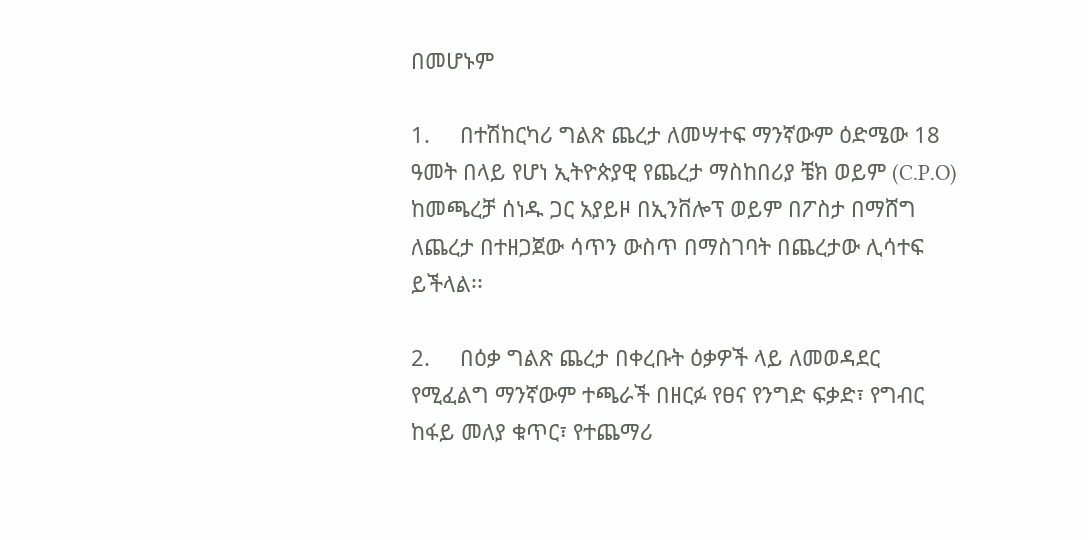በመሆኑም

1.     በተሽከርካሪ ግልጽ ጨረታ ለመሣተፍ ማንኛውም ዕድሜው 18 ዓመት በላይ የሆነ ኢትዮጵያዊ የጨረታ ማስከበሪያ ቼክ ወይም (C.P.O) ከመጫረቻ ሰነዱ ጋር አያይዞ በኢንቨሎፕ ወይም በፖስታ በማሸግ ለጨረታ በተዘጋጀው ሳጥን ውስጥ በማስገባት በጨረታው ሊሳተፍ ይችላል፡፡

2.     በዕቃ ግልጽ ጨረታ በቀረቡት ዕቃዎች ላይ ለመወዳደር የሚፈልግ ማንኛውም ተጫራች በዘርፉ የፀና የንግድ ፍቃድ፣ የግብር ከፋይ መለያ ቁጥር፣ የተጨማሪ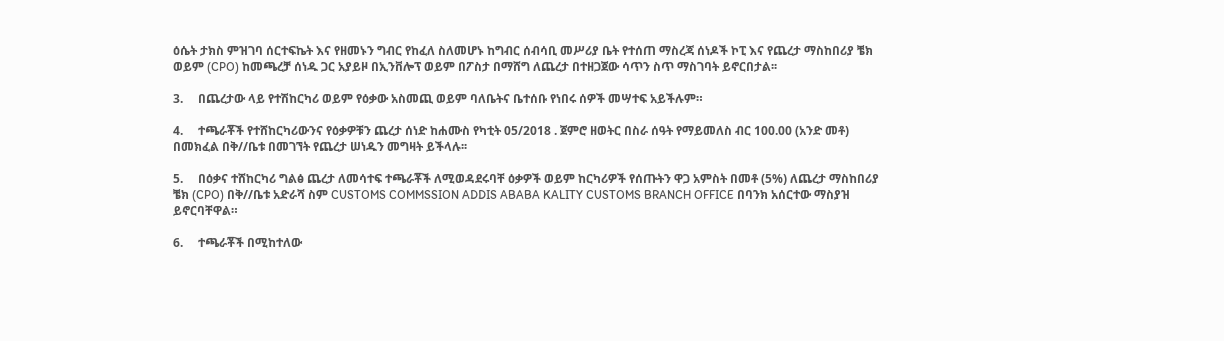ዕሴት ታክስ ምዝገባ ሰርተፍኬት እና የዘመኑን ግብር የከፈለ ስለመሆኑ ከግብር ሰብሳቢ መሥሪያ ቤት የተሰጠ ማስረጃ ሰነዶች ኮፒ እና የጨረታ ማስከበሪያ ቼክ ወይም (CPO) ከመጫረቻ ሰነዱ ጋር አያይዞ በኢንቨሎፕ ወይም በፖስታ በማሸግ ለጨረታ በተዘጋጀው ሳጥን ስጥ ማስገባት ይኖርበታል፡፡

3.     በጨረታው ላይ የተሽከርካሪ ወይም የዕቃው አስመጪ ወይም ባለቤትና ቤተሰቡ የነበሩ ሰዎች መሣተፍ አይችሉም።

4.     ተጫራቾች የተሸከርካሪውንና የዕቃዎቹን ጨረታ ሰነድ ከሐሙስ የካቲት 05/2018 . ጀምሮ ዘወትር በስራ ሰዓት የማይመለስ ብር 100.00 (አንድ መቶ) በመክፈል በቅ//ቤቱ በመገኘት የጨረታ ሠነዱን መግዛት ይችላሉ፡፡

5.     በዕቃና ተሸከርካሪ ግልፅ ጨረታ ለመሳተፍ ተጫራቾች ለሚወዳደሩባቸ ዕቃዎች ወይም ከርካሪዎች የሰጡትን ዋጋ አምስት በመቶ (5%) ለጨረታ ማስከበሪያ ቼክ (CPO) በቅ//ቤቱ አድራሻ ስም CUSTOMS COMMSSION ADDIS ABABA KALITY CUSTOMS BRANCH OFFICE በባንክ አሰርተው ማስያዝ ይኖርባቸዋል።

6.     ተጫራቾች በሚከተለው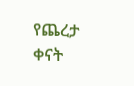የጨረታ ቀናት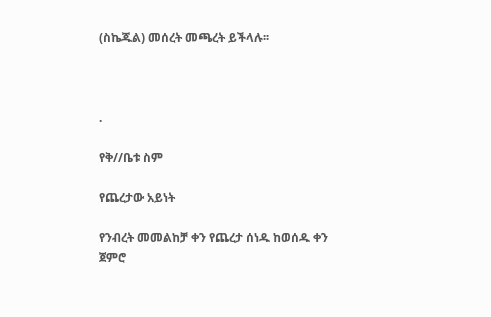(ስኬጁል) መሰረት መጫረት ይችላሉ፡፡



.

የቅ//ቤቱ ስም

የጨረታው አይነት

የንብረት መመልከቻ ቀን የጨረታ ሰነዱ ከወሰዱ ቀን ጀምሮ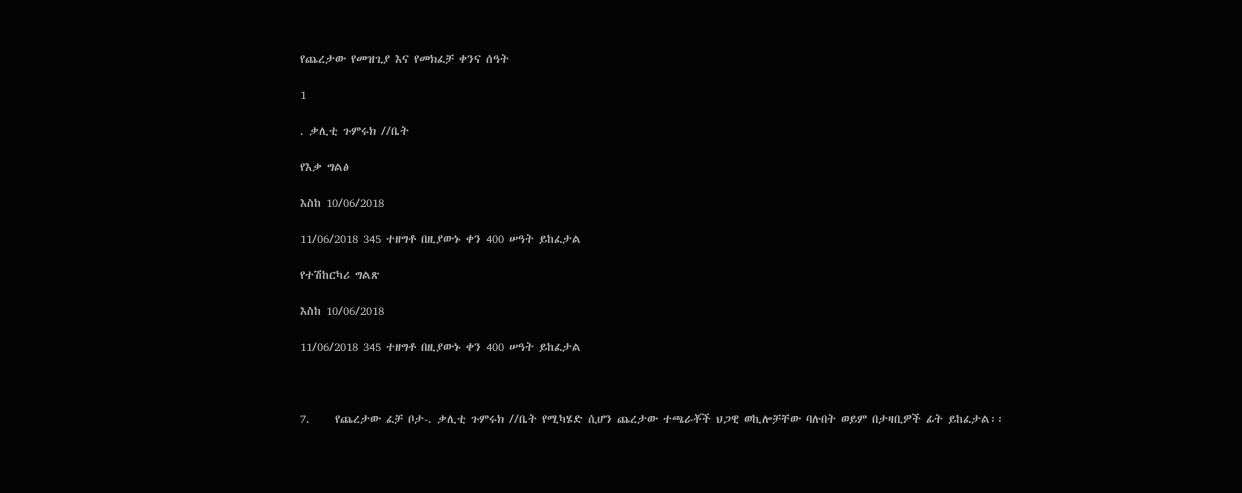የጨረታው የመዝጊያ እና የመክፈቻ ቀንና ሰዓት

1

. ቃሊቲ ጉምሩክ //ቤት

የእቃ ግልፅ

እስከ 10/06/2018

11/06/2018 345 ተዘግቶ በዚያውኑ ቀን 400 ሠዓት ይከፈታል

የተሽከርካሪ ግልጽ

እስከ 10/06/2018

11/06/2018 345 ተዘግቶ በዚያውኑ ቀን 400 ሠዓት ይከፈታል



7.     የጨረታው ፈቻ ቦታ-. ቃሊቲ ጉምሩክ //ቤት የሚካሄድ ሲሆን ጨረታው ተጫራቾች ህጋዊ ወኪሎቻቸው ባሉበት ወይም በታዛቢዎች ፊት ይከፈታል፡፡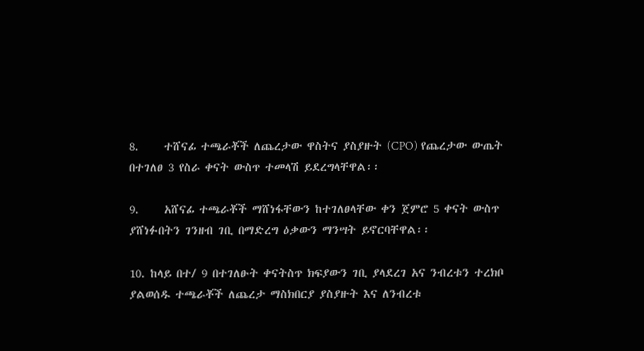8.     ተሸናፊ ተጫራቾች ለጨረታው ዋስትና ያስያዙት (CPO) የጨረታው ውጤት በተገለፀ 3 የስራ ቀናት ውስጥ ተመላሽ ይደረግላቸዋል፡፡

9.     አሸናፊ ተጫራቾች ማሸነፋቸውን ከተገለፀላቸው ቀን ጀምሮ 5 ቀናት ውስጥ ያሸነፉበትን ገንዘብ ገቢ በማድረግ ዕቃውን ማንሣት ይኖርባቸዋል፡፡

10. ከላይ በተ/ 9 በተገለፁት ቀናትስጥ ክፍያውን ገቢ ያላደረገ አና ንብረቱን ተረክቦ ያልወሰዱ ተጫራቾች ለጨረታ ማስክበርያ ያስያዙት እና ለንብረቱ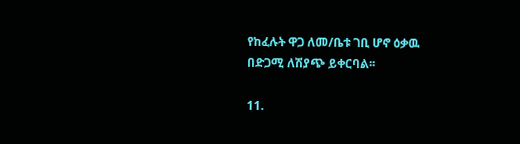የከፈሉት ዋጋ ለመ/ቤቱ ገቢ ሆኖ ዕቃዉ በድጋሚ ለሽያጭ ይቀርባል፡፡

11.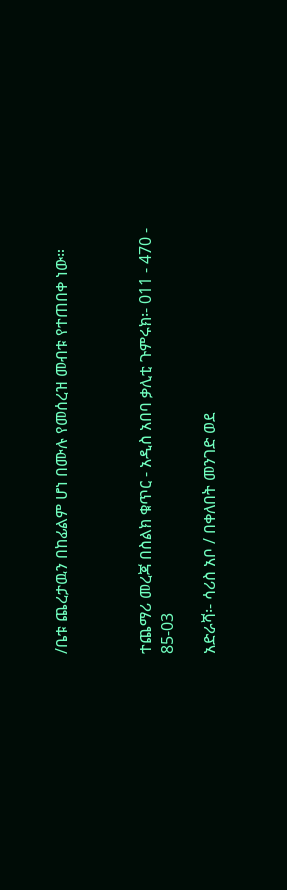/ቤቱ ጨረታዉን በከፊልም ሆነ በሙሉ የመሰረዝ መብቱ የተጠበቀ ነው።



ተጨማሪ መረጃ በስልክ ቁጥር - አዲስ አበባ ቃሊቲ ጉምሩክ፡- 011 - 470 - 85-03

አድራሻ፡- ሳሪስ አቦ / በቀለበት መንገድ ወደ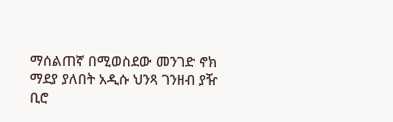ማሰልጠኛ በሚወስደው መንገድ ኖክ ማደያ ያለበት አዲሱ ህንጻ ገንዘብ ያዥ ቢሮ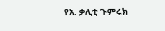የአ. ቃሊቲ ጉምሩክ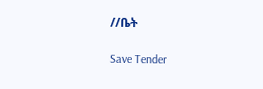//ቤት

Save Tender